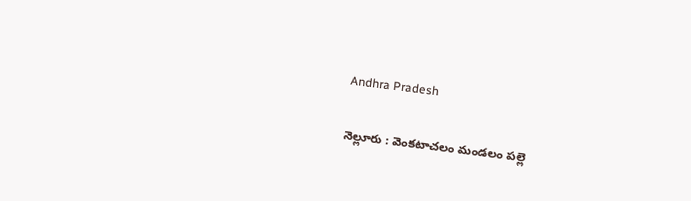Andhra Pradesh

నెల్లూరు : వెంకటాచలం మండలం పల్లె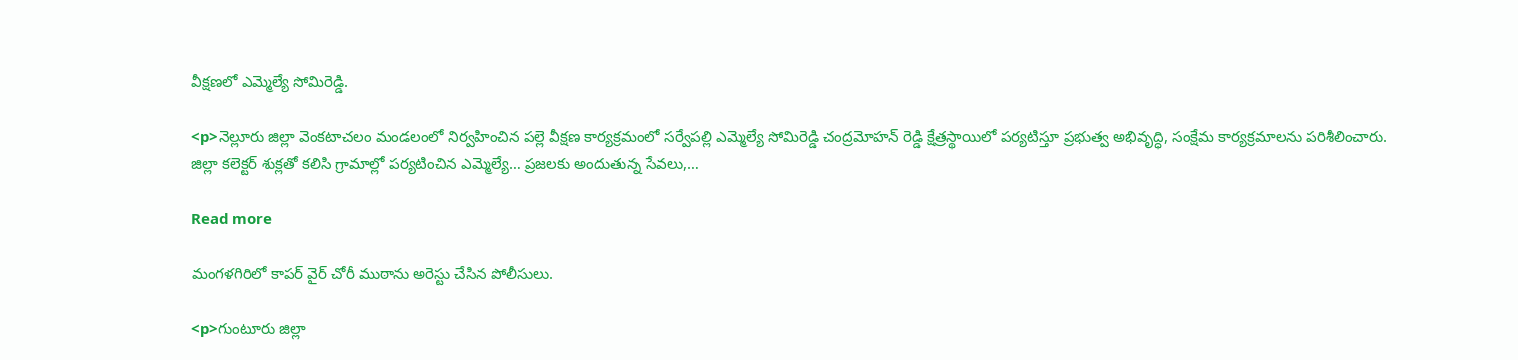వీక్షణలో ఎమ్మెల్యే సోమిరెడ్డి.

<p>నెల్లూరు జిల్లా వెంకటాచలం మండలంలో నిర్వహించిన పల్లె వీక్షణ కార్యక్రమంలో సర్వేపల్లి ఎమ్మెల్యే సోమిరెడ్డి చంద్రమోహన్ రెడ్డి క్షేత్రస్థాయిలో పర్యటిస్తూ ప్రభుత్వ అభివృద్ధి, సంక్షేమ కార్యక్రమాలను పరిశీలించారు. జిల్లా కలెక్టర్ శుక్లతో కలిసి గ్రామాల్లో పర్యటించిన ఎమ్మెల్యే… ప్రజలకు అందుతున్న సేవలు,…

Read more

మంగళగిరిలో కాపర్ వైర్ చోరీ ముఠాను అరెస్టు చేసిన పోలీసులు.

<p>గుంటూరు జిల్లా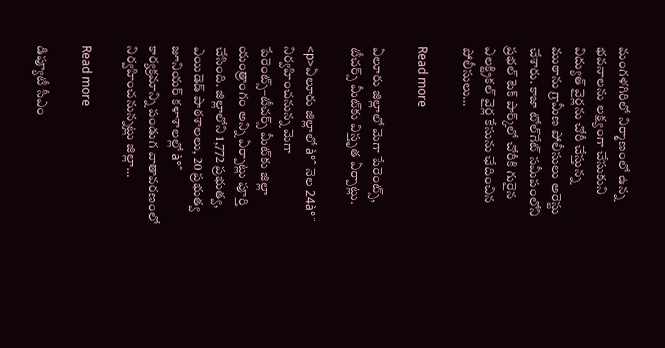మంగళగిరిలో నిర్మాణంలో ఉన్న భవనాలను లక్ష్యంగా చేసుకుని విద్యుత్ వైర్లను చోరీ చేస్తున్న ముఠాను గ్రామీణ పోలీసులు అరెస్టు చేశారు. కాజా టోల్‌గేట్ సమీపంలోని ప్రభల్ టెక్ పార్క్‌లో చోరీకి గురైన ఎలక్ట్రికల్ వైర్ల కేసును ఛేదించిన పోలీసులు…

Read more

ఏలూరు జిల్లాలో మెగా పేరెంట్స్, టీచర్స్ మీట్‌కు విస్తృత ఏర్పాట్లు.

<p>ఏలూరు జిల్లాలో à°ˆ నెల 24à°¨ నిర్వహించనున్న మెగా పేరెంట్స్–టీచర్స్ మీట్‌కు జిల్లా యంత్రాంగం అన్ని ఏర్పాట్లు పూర్తి చేసింది. జిల్లాలోని 1,772 ప్రభుత్వ, ఎయిడెడ్ పాఠశాలలు, 20 ప్రభుత్వ జూనియర్ కళాశాలల్లో à°ˆ కార్యక్రమాన్ని పండుగ వాతావరణంలో నిర్వహించనున్నట్లు జిల్లా…

Read more

డిప్యూటీ సీఎం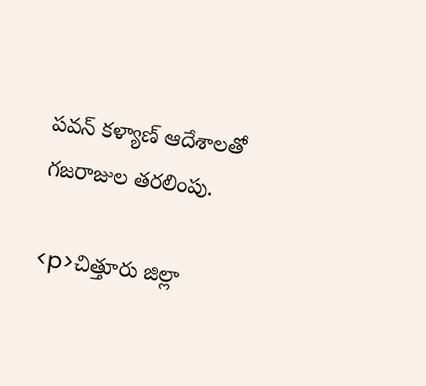పవన్ కళ్యాణ్ ఆదేశాలతో గజరాజుల తరలింపు.

<p>చిత్తూరు జిల్లా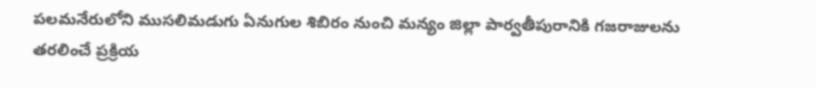పలమనేరులోని ముసలిమడుగు ఏనుగుల శిబిరం నుంచి మన్యం జిల్లా పార్వతీపురానికి గజరాజులను తరలించే ప్రక్రియ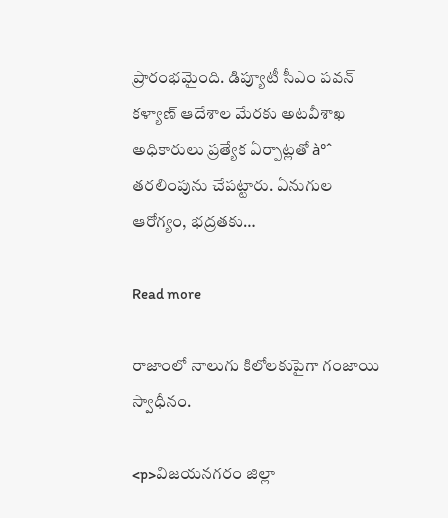ప్రారంభమైంది. డిప్యూటీ సీఎం పవన్ కళ్యాణ్ ఆదేశాల మేరకు అటవీశాఖ అధికారులు ప్రత్యేక ఏర్పాట్లతో à°ˆ తరలింపును చేపట్టారు. ఏనుగుల ఆరోగ్యం, భద్రతకు…

Read more

రాజాంలో నాలుగు కిలోలకుపైగా గంజాయి స్వాధీనం.

<p>విజయనగరం జిల్లా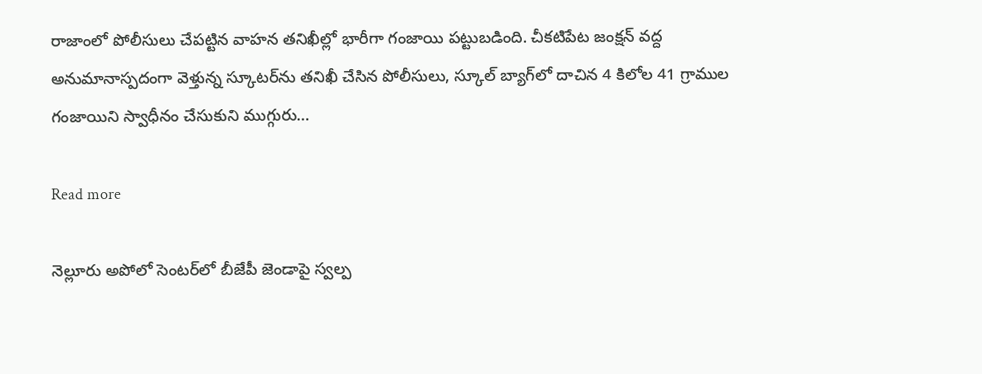రాజాంలో పోలీసులు చేపట్టిన వాహన తనిఖీల్లో భారీగా గంజాయి పట్టుబడింది. చీకటిపేట జంక్షన్ వద్ద అనుమానాస్పదంగా వెళ్తున్న స్కూటర్‌ను తనిఖీ చేసిన పోలీసులు, స్కూల్ బ్యాగ్‌లో దాచిన 4 కిలోల 41 గ్రాముల గంజాయిని స్వాధీనం చేసుకుని ముగ్గురు…

Read more

నెల్లూరు అపోలో సెంటర్‌లో బీజేపీ జెండాపై స్వల్ప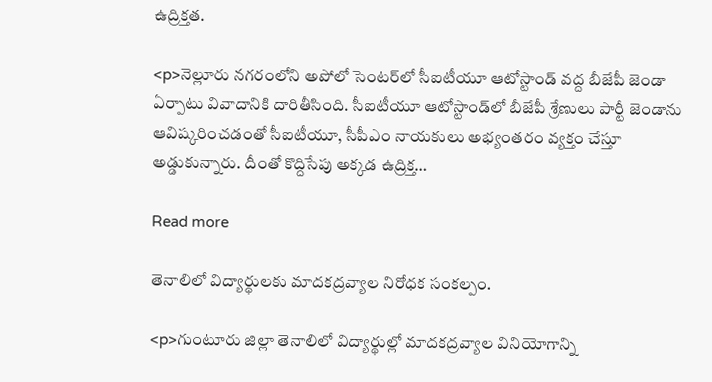ఉద్రిక్తత.

<p>నెల్లూరు నగరంలోని అపోలో సెంటర్‌లో సీఐటీయూ ఆటోస్టాండ్ వద్ద బీజేపీ జెండా ఏర్పాటు వివాదానికి దారితీసింది. సీఐటీయూ ఆటోస్టాండ్‌లో బీజేపీ శ్రేణులు పార్టీ జెండాను ఆవిష్కరించడంతో సీఐటీయూ, సీపీఎం నాయకులు అభ్యంతరం వ్యక్తం చేస్తూ అడ్డుకున్నారు. దీంతో కొద్దిసేపు అక్కడ ఉద్రిక్త…

Read more

తెనాలిలో విద్యార్థులకు మాదకద్రవ్యాల నిరోధక సంకల్పం.

<p>గుంటూరు జిల్లా తెనాలిలో విద్యార్థుల్లో మాదకద్రవ్యాల వినియోగాన్ని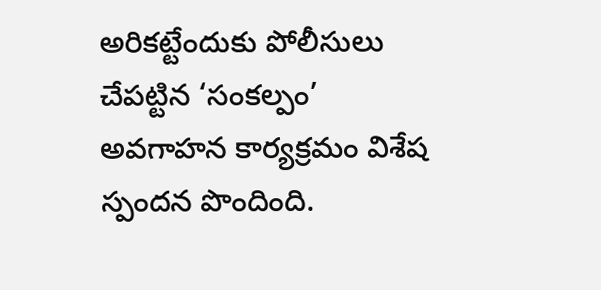అరికట్టేందుకు పోలీసులు చేపట్టిన ‘సంకల్పం’ అవగాహన కార్యక్రమం విశేష స్పందన పొందింది.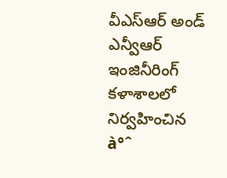వీఎస్ఆర్ అండ్ ఎన్వీఆర్ ఇంజినీరింగ్ కళాశాలలో నిర్వహించిన à°ˆ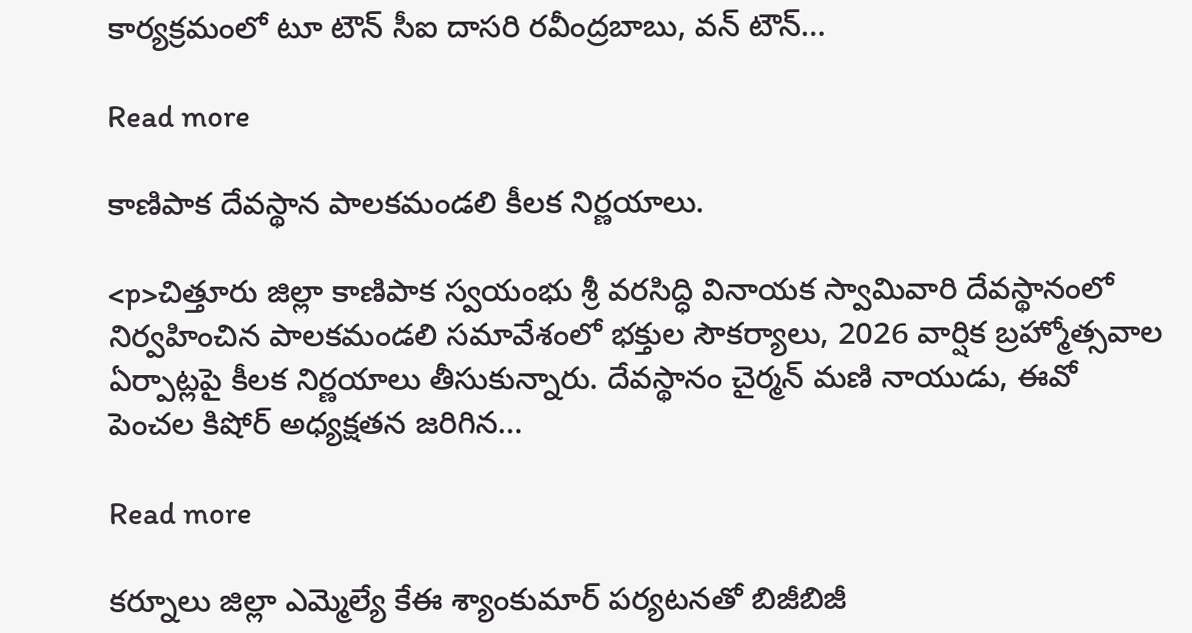కార్యక్రమంలో టూ టౌన్ సీఐ దాసరి రవీంద్రబాబు, వన్ టౌన్…

Read more

కాణిపాక దేవస్థాన పాలకమండలి కీలక నిర్ణయాలు.

<p>చిత్తూరు జిల్లా కాణిపాక స్వయంభు శ్రీ వరసిద్ధి వినాయక స్వామివారి దేవస్థానంలో నిర్వహించిన పాలకమండలి సమావేశంలో భక్తుల సౌకర్యాలు, 2026 వార్షిక బ్రహ్మోత్సవాల ఏర్పాట్లపై కీలక నిర్ణయాలు తీసుకున్నారు. దేవస్థానం చైర్మన్ మణి నాయుడు, ఈవో పెంచల కిషోర్ అధ్యక్షతన జరిగిన…

Read more

కర్నూలు జిల్లా ఎమ్మెల్యే కేఈ శ్యాంకుమార్‌ పర్యటనతో బిజీబిజీ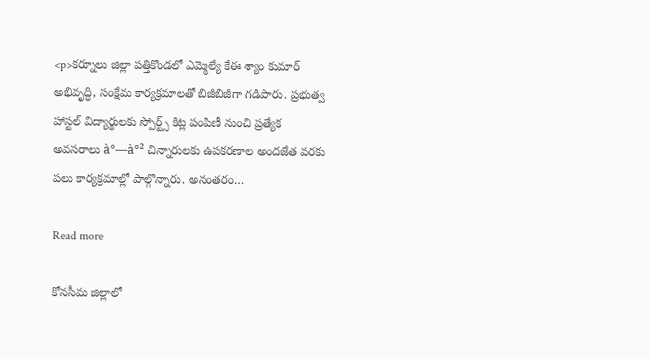<p>కర్నూలు జిల్లా పత్తికొండలో ఎమ్మెల్యే కేఈ శ్యాం కుమార్ అభివృద్ధి, సంక్షేమ కార్యక్రమాలతో బిజీబిజీగా గడిపారు. ప్రభుత్వ హాస్టల్ విద్యార్థులకు స్పోర్ట్స్ కిట్ల పంపిణీ నుంచి ప్రత్యేక అవసరాలు à°—à°² చిన్నారులకు ఉపకరణాల అందజేత వరకు పలు కార్యక్రమాల్లో పాల్గొన్నారు. అనంతరం…

Read more

కోనసీమ జిల్లాలో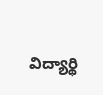విద్యార్థి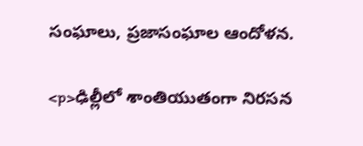సంఘాలు, ప్రజాసంఘాల ఆందోళన.

<p>ఢిల్లీలో శాంతియుతంగా నిరసన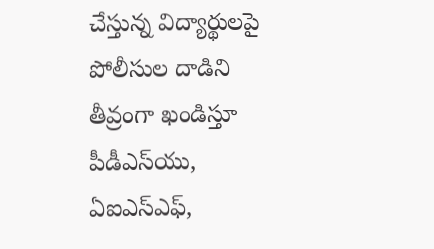చేస్తున్న విద్యార్థులపై పోలీసుల దాడిని తీవ్రంగా ఖండిస్తూ పీడీఎస్‌యు, ఏఐఎస్‌ఎఫ్,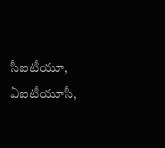సీఐటీయూ, ఏఐటీయూసీ,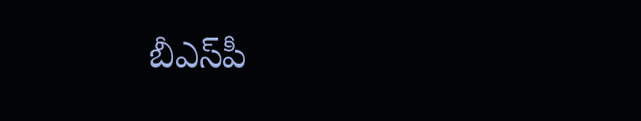బీఎస్‌పీ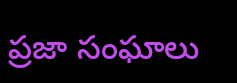ప్రజా సంఘాలు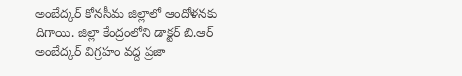అంబేద్కర్ కోనసీమ జిల్లాలో ఆందోళనకు దిగాయి. జిల్లా కేంద్రంలోని డాక్టర్ బి.ఆర్ అంబేద్కర్ విగ్రహం వద్ద ప్రజా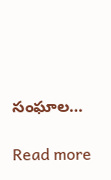సంఘాల…

Read more